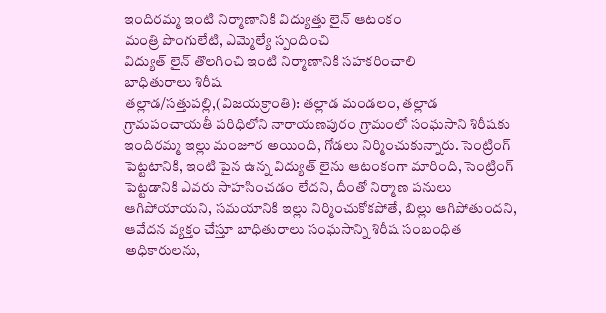ఇందిరమ్మ ఇంటి నిర్మాణానికి విద్యుత్తు లైన్ ఆటంకం
మంత్రి పొంగులేటి, ఎమ్మెల్యే స్పందించి
విద్యుత్ లైన్ తొలగించి ఇంటి నిర్మాణానికి సహకరించాలి
బాధితురాలు శిరీష
తల్లాడ/సత్తుపల్లి,(విజయక్రాంతి): తల్లాడ మండలం, తల్లాడ గ్రామపంచాయతీ పరిధిలోని నారాయణపురం గ్రామంలో సంఘసాని శిరీషకు ఇందిరమ్మ ఇల్లు మంజూర అయింది, గోడలు నిర్మించుకున్నారు. సెంట్రింగ్ పెట్టటానికి, ఇంటి పైన ఉన్న విద్యుత్ లైను ఆటంకంగా మారింది, సెంట్రింగ్ పెట్టడానికి ఎవరు సాహసించడం లేదని, దీంతో నిర్మాణ పనులు ఆగిపోయాయని, సమయానికి ఇల్లు నిర్మించుకోకపోతే, బిల్లు ఆగిపోతుందని, ఆవేదన వ్యక్తం చేస్తూ బాధితురాలు సంఘసాన్ని శిరీష సంబంధిత అధికారులను,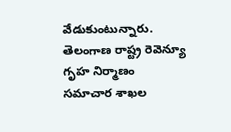వేడుకుంటున్నారు.
తెలంగాణ రాష్ట్ర రెవెన్యూ గృహ నిర్మాణం సమాచార శాఖల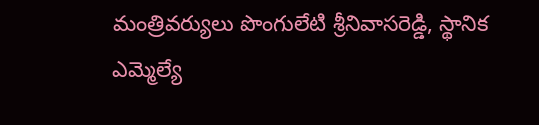మంత్రివర్యులు పొంగులేటి శ్రీనివాసరెడ్డి, స్థానిక ఎమ్మెల్యే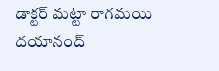డాక్టర్ మట్టా రాగమయి దయానంద్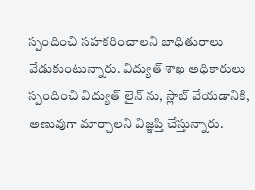స్పందించి సహకరించాలని బాధితురాలు వేడుకుంటున్నారు. విద్యుత్ శాఖ అధికారులు స్పందించి విద్యుత్ లైన్ ను, స్లాబ్ వేయడానికి, అణువుగా మార్చాలని విజ్ఞప్తి చేస్తున్నారు.